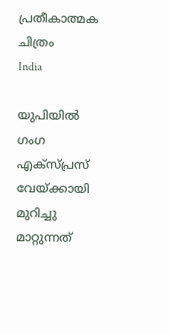പ്രതീകാത്മക ചിത്രം
India

യുപിയില്‍ ഗംഗ എക്‌സ്പ്രസ് വേയ്ക്കായി മുറിച്ചു മാറ്റുന്നത്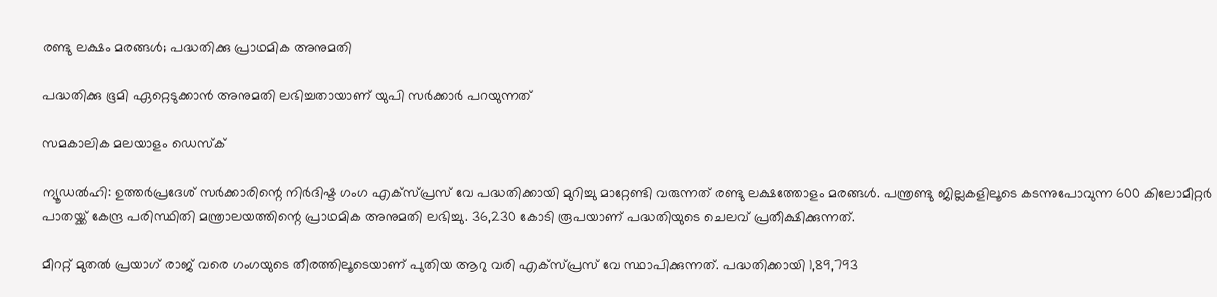രണ്ടു ലക്ഷം മരങ്ങള്‍; പദ്ധതിക്കു പ്രാഥമിക അനുമതി

പദ്ധതിക്കു ഭൂമി ഏറ്റെടുക്കാന്‍ അനുമതി ലഭിച്ചതായാണ് യുപി സര്‍ക്കാര്‍ പറയുന്നത്

സമകാലിക മലയാളം ഡെസ്ക്

ന്യൂഡല്‍ഹി: ഉത്തര്‍പ്രദേശ് സര്‍ക്കാരിന്റെ നിര്‍ദിഷ്ട ഗംഗ എക്‌സ്പ്രസ് വേ പദ്ധതിക്കായി മുറിച്ചു മാറ്റേണ്ടി വരുന്നത് രണ്ടു ലക്ഷത്തോളം മരങ്ങള്‍. പന്ത്രണ്ടു ജില്ലകളിലൂടെ കടന്നുപോവുന്ന 600 കിലോമീറ്റര്‍ പാതയ്ക്ക് കേന്ദ്ര പരിസ്ഥിതി മന്ത്രാലയത്തിന്റെ പ്രാഥമിക അനുമതി ലഭിച്ചു. 36,230 കോടി രൂപയാണ് പദ്ധതിയുടെ ചെലവ് പ്രതീക്ഷിക്കുന്നത്.

മീററ്റ് മുതല്‍ പ്രയാഗ് രാജ് വരെ ഗംഗയുടെ തീരത്തിലൂടെയാണ് പുതിയ ആറു വരി എക്‌സ്പ്രസ് വേ സ്ഥാപിക്കുന്നത്. പദ്ധതിക്കായി 1,89,793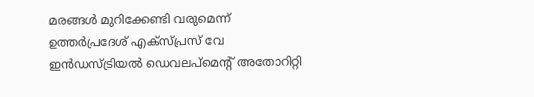മരങ്ങള്‍ മുറിക്കേണ്ടി വരുമെന്ന് ഉത്തര്‍പ്രദേശ് എക്‌സ്പ്രസ് വേ ഇന്‍ഡസ്ട്രിയല്‍ ഡെവലപ്‌മെന്റ് അതോറിറ്റി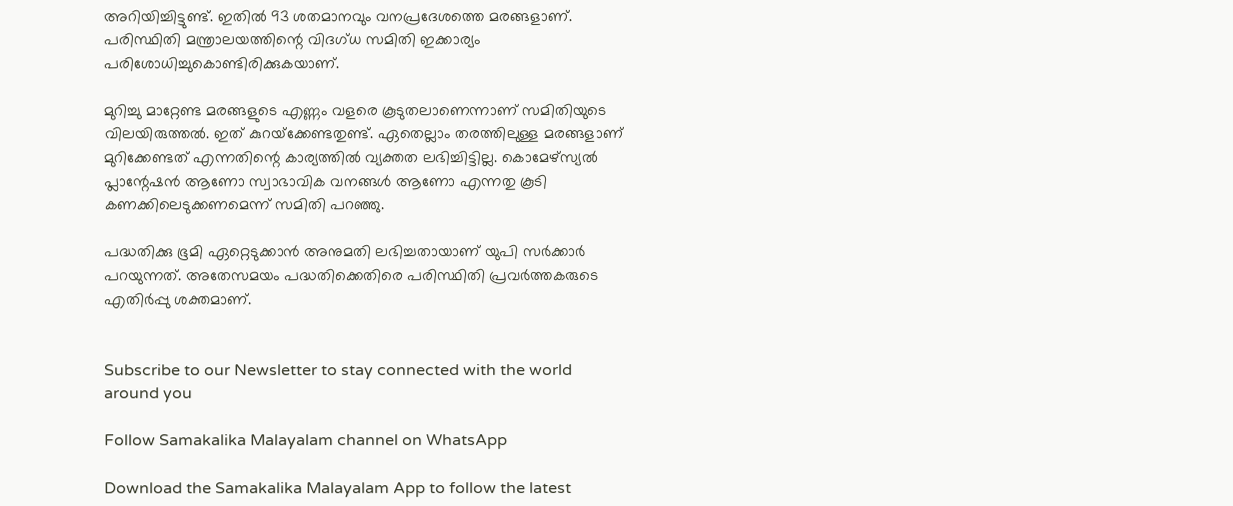അറിയിച്ചിട്ടുണ്ട്. ഇതില്‍ 93 ശതമാനവും വനപ്രദേശത്തെ മരങ്ങളാണ്. പരിസ്ഥിതി മന്ത്രാലയത്തിന്റെ വിദഗ്ധ സമിതി ഇക്കാര്യം പരിശോധിച്ചുകൊണ്ടിരിക്കുകയാണ്.

മുറിച്ചു മാറ്റേണ്ട മരങ്ങളുടെ എണ്ണം വളരെ കൂടുതലാണെന്നാണ് സമിതിയുടെ വിലയിരുത്തല്‍. ഇത് കുറയ്‌ക്കേണ്ടതുണ്ട്. ഏതെല്ലാം തരത്തിലുള്ള മരങ്ങളാണ് മുറിക്കേണ്ടത് എന്നതിന്റെ കാര്യത്തില്‍ വ്യക്തത ലഭിച്ചിട്ടില്ല. കൊമേഴ്‌സ്യല്‍ പ്ലാന്റേഷന്‍ ആണോ സ്വാഭാവിക വനങ്ങള്‍ ആണോ എന്നതു കൂടി കണക്കിലെടുക്കണമെന്ന് സമിതി പറഞ്ഞു.

പദ്ധതിക്കു ഭൂമി ഏറ്റെടുക്കാന്‍ അനുമതി ലഭിച്ചതായാണ് യുപി സര്‍ക്കാര്‍ പറയുന്നത്. അതേസമയം പദ്ധതിക്കെതിരെ പരിസ്ഥിതി പ്രവര്‍ത്തകരുടെ എതിര്‍പ്പു ശക്തമാണ്.


Subscribe to our Newsletter to stay connected with the world around you

Follow Samakalika Malayalam channel on WhatsApp

Download the Samakalika Malayalam App to follow the latest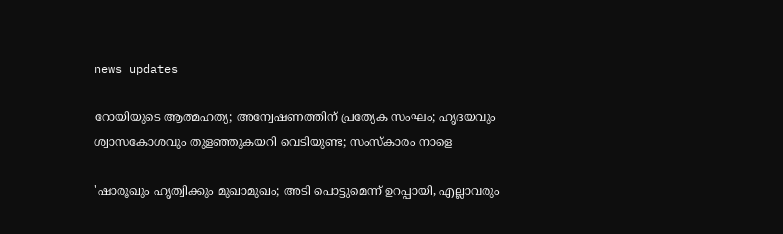news updates

റോയിയുടെ ആത്മഹത്യ; അന്വേഷണത്തിന് പ്രത്യേക സംഘം; ഹൃദയവും ശ്വാസകോശവും തുളഞ്ഞുകയറി വെടിയുണ്ട; സംസ്‌കാരം നാളെ

'ഷാരൂഖും ഹൃത്വിക്കും മുഖാമുഖം; അടി പൊട്ടുമെന്ന് ഉറപ്പായി, എല്ലാവരും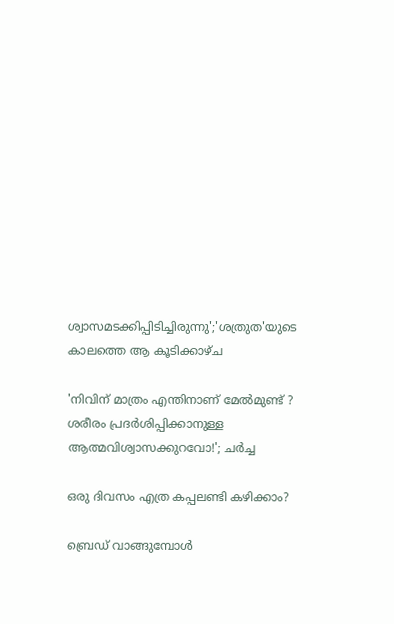ശ്വാസമടക്കിപ്പിടിച്ചിരുന്നു';'ശത്രുത'യുടെ കാലത്തെ ആ കൂടിക്കാഴ്ച

'നിവിന് മാത്രം എന്തിനാണ് മേൽമുണ്ട് ? ശരീരം പ്രദർശിപ്പിക്കാനുള്ള ആത്മവിശ്വാസക്കുറവോ!'; ചർച്ച

ഒരു ദിവസം എത്ര കപ്പലണ്ടി കഴിക്കാം?

ബ്രെഡ് വാങ്ങുമ്പോൾ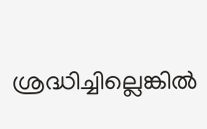ശ്രദ്ധിച്ചില്ലെങ്കിൽ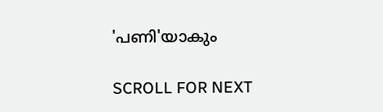'പണി'യാകും

SCROLL FOR NEXT